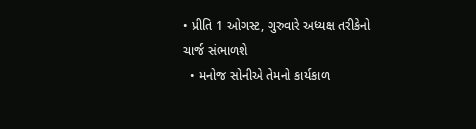• પ્રીતિ 1 ઓગસ્ટ, ગુરુવારે અધ્યક્ષ તરીકેનો ચાર્જ સંભાળશે
  • મનોજ સોનીએ તેમનો કાર્યકાળ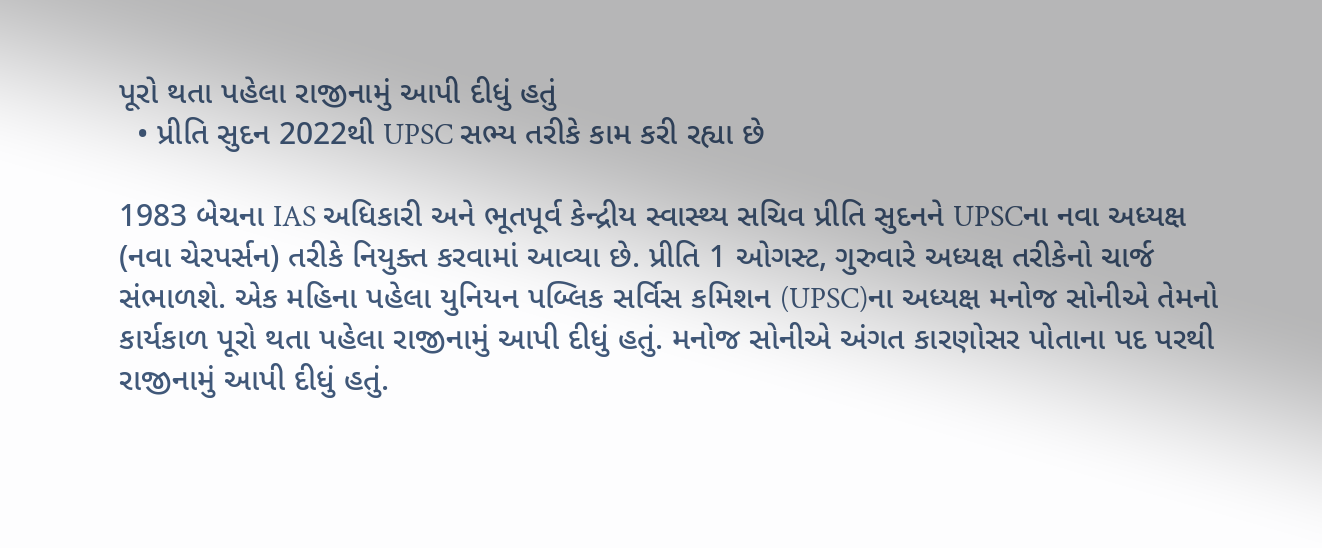પૂરો થતા પહેલા રાજીનામું આપી દીધું હતું
  • પ્રીતિ સુદન 2022થી UPSC સભ્ય તરીકે કામ કરી રહ્યા છે

1983 બેચના IAS અધિકારી અને ભૂતપૂર્વ કેન્દ્રીય સ્વાસ્થ્ય સચિવ પ્રીતિ સુદનને UPSCના નવા અધ્યક્ષ (નવા ચેરપર્સન) તરીકે નિયુક્ત કરવામાં આવ્યા છે. પ્રીતિ 1 ઓગસ્ટ, ગુરુવારે અધ્યક્ષ તરીકેનો ચાર્જ સંભાળશે. એક મહિના પહેલા યુનિયન પબ્લિક સર્વિસ કમિશન (UPSC)ના અધ્યક્ષ મનોજ સોનીએ તેમનો કાર્યકાળ પૂરો થતા પહેલા રાજીનામું આપી દીધું હતું. મનોજ સોનીએ અંગત કારણોસર પોતાના પદ પરથી રાજીનામું આપી દીધું હતું.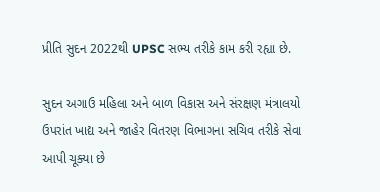પ્રીતિ સુદન 2022થી UPSC સભ્ય તરીકે કામ કરી રહ્યા છે.

સુદન અગાઉ મહિલા અને બાળ વિકાસ અને સંરક્ષણ મંત્રાલયો ઉપરાંત ખાદ્ય અને જાહેર વિતરણ વિભાગના સચિવ તરીકે સેવા આપી ચૂક્યા છે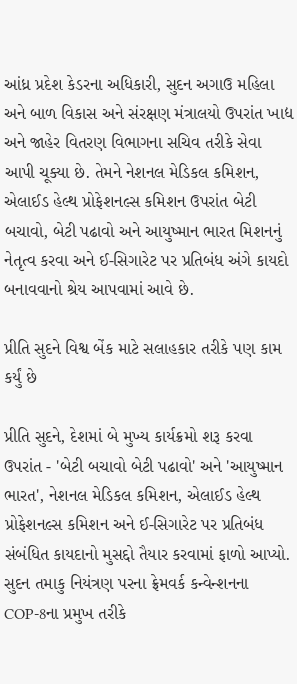આંધ્ર પ્રદેશ કેડરના અધિકારી, સુદન અગાઉ મહિલા અને બાળ વિકાસ અને સંરક્ષણ મંત્રાલયો ઉપરાંત ખાદ્ય અને જાહેર વિતરણ વિભાગના સચિવ તરીકે સેવા આપી ચૂક્યા છે. તેમને નેશનલ મેડિકલ કમિશન, એલાઈડ હેલ્થ પ્રોફેશનલ્સ કમિશન ઉપરાંત બેટી બચાવો, બેટી પઢાવો અને આયુષ્માન ભારત મિશનનું નેતૃત્વ કરવા અને ઈ-સિગારેટ પર પ્રતિબંધ અંગે કાયદો બનાવવાનો શ્રેય આપવામાં આવે છે.

પ્રીતિ સુદને વિશ્વ બેંક માટે સલાહકાર તરીકે પણ કામ કર્યું છે

પ્રીતિ સુદને, દેશમાં બે મુખ્ય કાર્યક્રમો શરૂ કરવા ઉપરાંત - 'બેટી બચાવો બેટી પઢાવો' અને 'આયુષ્માન ભારત', નેશનલ મેડિકલ કમિશન, એલાઈડ હેલ્થ પ્રોફેશનલ્સ કમિશન અને ઈ-સિગારેટ પર પ્રતિબંધ સંબંધિત કાયદાનો મુસદ્દો તૈયાર કરવામાં ફાળો આપ્યો. સુદન તમાકુ નિયંત્રણ પરના ફ્રેમવર્ક કન્વેન્શનના COP-8ના પ્રમુખ તરીકે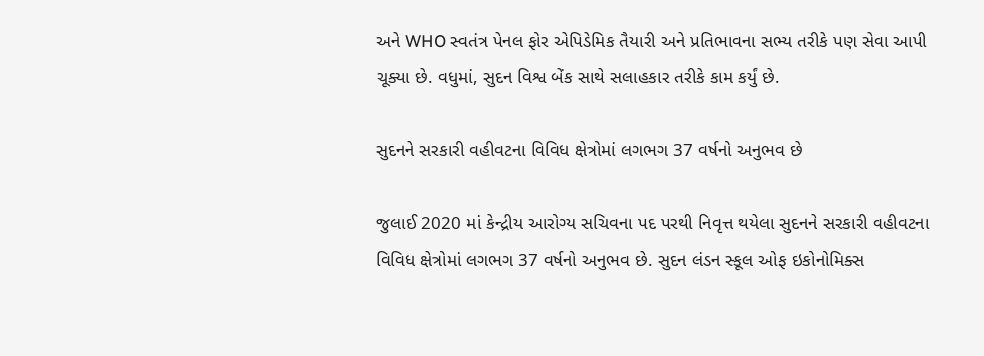અને WHO સ્વતંત્ર પેનલ ફોર એપિડેમિક તૈયારી અને પ્રતિભાવના સભ્ય તરીકે પણ સેવા આપી ચૂક્યા છે. વધુમાં, સુદન વિશ્વ બેંક સાથે સલાહકાર તરીકે કામ કર્યું છે.

સુદનને સરકારી વહીવટના વિવિધ ક્ષેત્રોમાં લગભગ 37 વર્ષનો અનુભવ છે

જુલાઈ 2020 માં કેન્દ્રીય આરોગ્ય સચિવના પદ પરથી નિવૃત્ત થયેલા સુદનને સરકારી વહીવટના વિવિધ ક્ષેત્રોમાં લગભગ 37 વર્ષનો અનુભવ છે. સુદન લંડન સ્કૂલ ઓફ ઇકોનોમિક્સ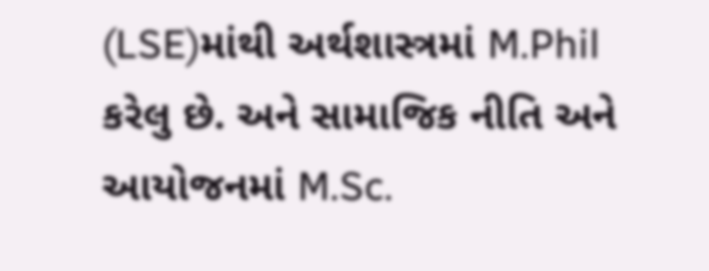(LSE)માંથી અર્થશાસ્ત્રમાં M.Phil કરેલુ છે. અને સામાજિક નીતિ અને આયોજનમાં M.Sc.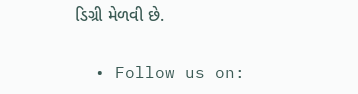ડિગ્રી મેળવી છે.

  • Follow us on: